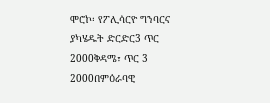ሞሮኮ፡ የፖሊሳርዮ ግንባርና ያካሄዱት ድርድር3 ጥር 2000ቅዳሜ፣ ጥር 3 2000በምዕራባዊ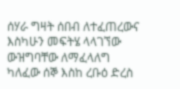ሰሃራ ግዛት ሰበብ ለተፈጠረውና እስካሁን መፍትሄ ላላገኘው ውዝግባቸው ለማፈላለግ ካለፈው ሰኞ እስከ ረቡዕ ድረስ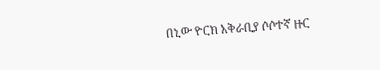በኒው ዮርክ አቅራቢያ ሶሶተኛ ዙር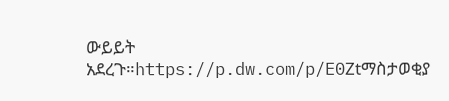ውይይት አደረጉ።https://p.dw.com/p/E0Ztማስታወቂያ